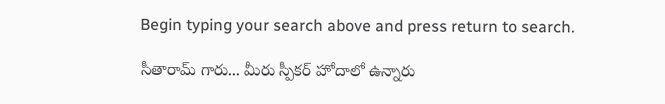Begin typing your search above and press return to search.

సీతారామ్ గారు... మీరు స్పీక‌ర్ హోదాలో ఉన్నారు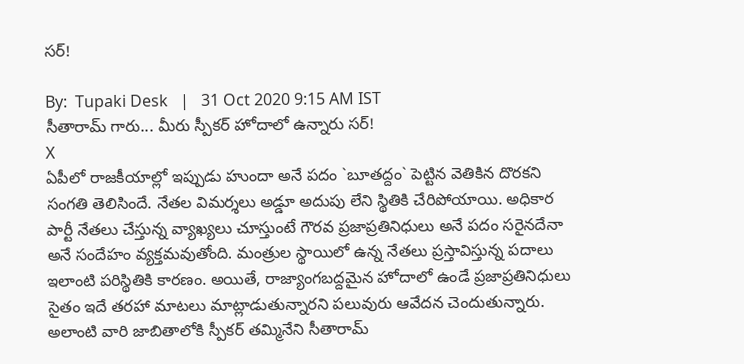స‌ర్‌!

By:  Tupaki Desk   |   31 Oct 2020 9:15 AM IST
సీతారామ్ గారు... మీరు స్పీక‌ర్ హోదాలో ఉన్నారు స‌ర్‌!
X
ఏపీలో రాజకీయాల్లో ఇప్పుడు హుందా అనే ప‌దం `బూత‌ద్దం` పెట్టిన‌ వెతికిన దొర‌క‌ని సంగ‌తి తెలిసిందే. నేత‌ల విమ‌ర్శ‌లు అడ్డూ అదుపు లేని స్థితికి చేరిపోయాయి. అధికార పార్టీ నేత‌లు చేస్తున్న వ్యాఖ్య‌లు చూస్తుంటే గౌర‌వ ప్ర‌జాప్ర‌తినిధులు అనే ప‌దం స‌రైన‌దేనా అనే సందేహం వ్య‌క్త‌మ‌వుతోంది. మంత్రుల స్థాయిలో ఉన్న నేత‌లు ప్ర‌స్తావిస్తున్న ప‌దాలు ఇలాంటి ప‌రిస్థితికి కార‌ణం. అయితే, రాజ్యాంగ‌బ‌ద్ద‌మైన హోదాలో ఉండే ప్ర‌జాప్ర‌తినిధులు సైతం ఇదే త‌ర‌హా మాట‌లు మాట్లాడుతున్నార‌ని ప‌లువురు ఆవేద‌న చెందుతున్నారు. అలాంటి వారి జాబితాలోకి స్పీక‌ర్ త‌మ్మినేని సీతారామ్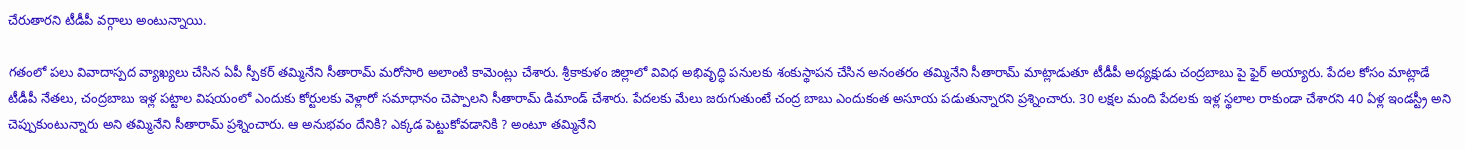చేరుతార‌ని టీడీపీ వ‌ర్గాలు అంటున్నాయి.

గ‌తంలో ప‌లు వివాదాస్పద వ్యాఖ్యలు చేసిన ఏపీ స్పీకర్ తమ్మినేని సీతారామ్ మరోసారి అలాంటి కామెంట్లు చేశారు. శ్రీకాకుళం జిల్లాలో వివిధ అభివృద్ధి ప‌నుల‌కు శంకుస్థాప‌న చేసిన అనంత‌రం త‌మ్మినేని సీతారామ్ మాట్లాడుతూ టీడీపీ అధ్య‌క్షుడు చంద్రబాబు పై ఫైర్ అయ్యారు. పేదల కోసం మాట్లాడే టీడీపీ నేతలు, చంద్రబాబు ఇళ్ల పట్టాల విషయంలో ఎందుకు కోర్టులకు వెళ్లారో సమాధానం చెప్పాలని సీతారామ్ డిమాండ్ చేశారు. పేదలకు మేలు జరుగుతుంటే చంద్ర బాబు ఎందుకంత అసూయ పడుతున్నారని ప్రశ్నించారు. 30 లక్షల మంది పేదలకు ఇళ్ల స్థలాల రాకుండా చేశారని 40 ఏళ్ల ఇండస్ట్రీ అని చెప్పుకుంటున్నారు అని త‌మ్మినేని సీతారామ్‌ ప్రశ్నించారు. ఆ అనుభవం దేనికి? ఎక్కడ పెట్టుకోవడానికి ? అంటూ త‌మ్మినేని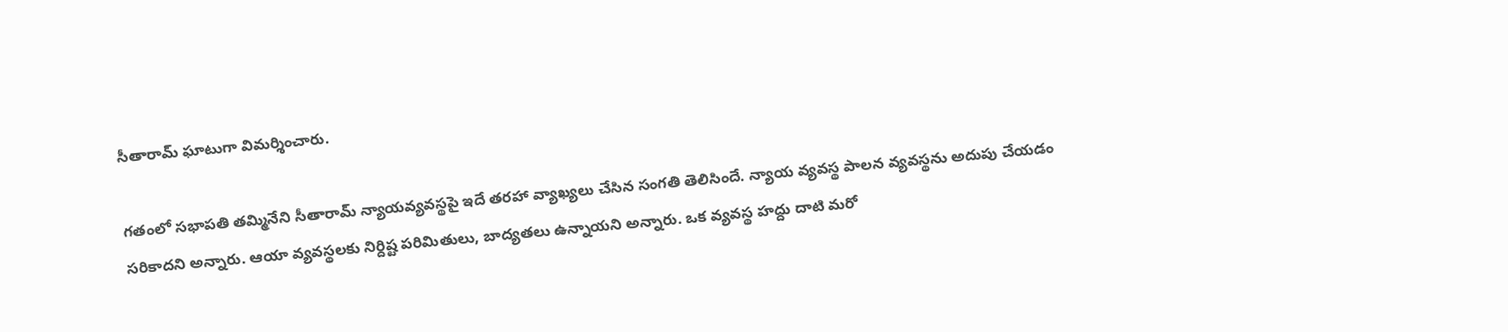సీతారామ్ ఘాటుగా విమర్శించారు.

గ‌తంలో సభాపతి తమ్మినేని సీతారామ్ న్యాయ‌వ్య‌వ‌స్థ‌పై ఇదే త‌ర‌హా వ్యాఖ్య‌లు చేసిన సంగ‌తి తెలిసిందే. న్యాయ వ్యవస్థ పాలన వ్యవస్థను అదుపు చేయడం సరికాదని అన్నారు. ఆయా వ్యవస్థలకు నిర్దిష్ట పరిమితులు, బాద్యతలు ఉన్నాయని అన్నారు. ఒక వ్యవస్థ హద్దు దాటి మరో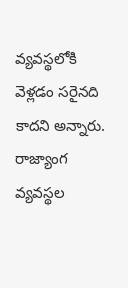వ్యవస్థలోకి వెళ్లడం సరైనది కాదని అన్నారు. రాజ్యాంగ వ్యవస్థల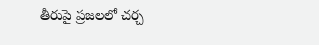తీరుపై ప్రజలలో చర్చ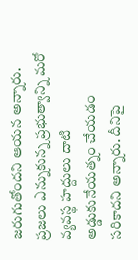జరుగుతోందని ఆయన అన్నారు. ప్రజలు ఎన్నుకున్న ప్రభుత్వాన్ని మరో వ్యవస్థ హద్దులు దాటి అడ్డుకునేయత్నం చేయడం సరికాదని అన్నారు. దీనిపై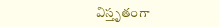విస్తృతంగా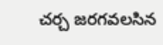చర్చ జరగవలసిన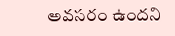అవసరం ఉందని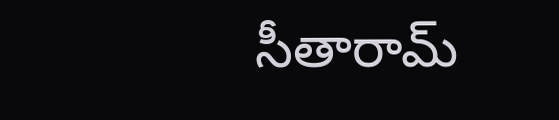సీతారామ్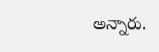అన్నారు.